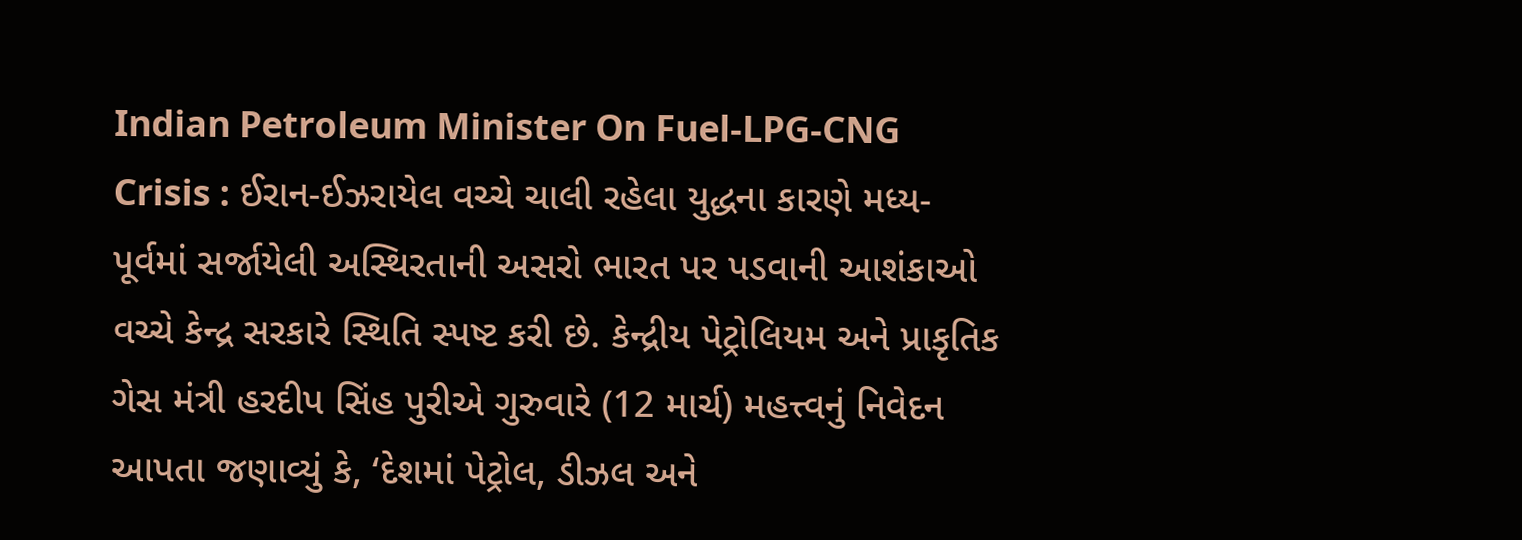Indian Petroleum Minister On Fuel-LPG-CNG Crisis : ઈરાન-ઈઝરાયેલ વચ્ચે ચાલી રહેલા યુદ્ધના કારણે મધ્ય-પૂર્વમાં સર્જાયેલી અસ્થિરતાની અસરો ભારત પર પડવાની આશંકાઓ વચ્ચે કેન્દ્ર સરકારે સ્થિતિ સ્પષ્ટ કરી છે. કેન્દ્રીય પેટ્રોલિયમ અને પ્રાકૃતિક ગેસ મંત્રી હરદીપ સિંહ પુરીએ ગુરુવારે (12 માર્ચ) મહત્ત્વનું નિવેદન આપતા જણાવ્યું કે, ‘દેશમાં પેટ્રોલ, ડીઝલ અને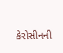કેરોસીનની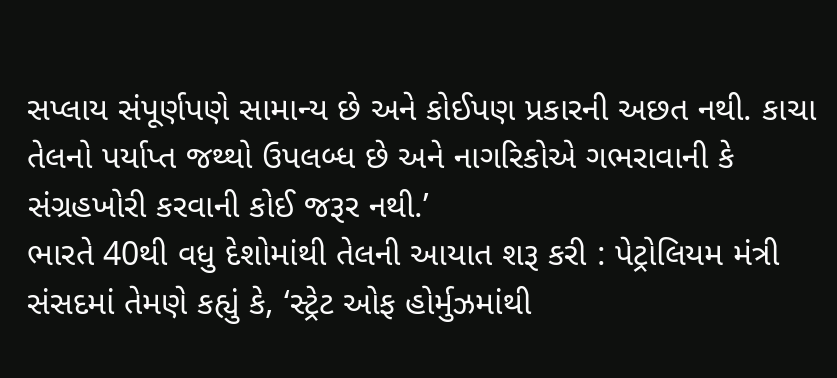સપ્લાય સંપૂર્ણપણે સામાન્ય છે અને કોઈપણ પ્રકારની અછત નથી. કાચા તેલનો પર્યાપ્ત જથ્થો ઉપલબ્ધ છે અને નાગરિકોએ ગભરાવાની કે સંગ્રહખોરી કરવાની કોઈ જરૂર નથી.’
ભારતે 40થી વધુ દેશોમાંથી તેલની આયાત શરૂ કરી : પેટ્રોલિયમ મંત્રી
સંસદમાં તેમણે કહ્યું કે, ‘સ્ટ્રેટ ઓફ હોર્મુઝમાંથી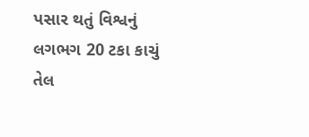પસાર થતું વિશ્વનું લગભગ 20 ટકા કાચું તેલ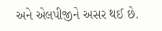અને એલપીજીને અસર થઈ છે.